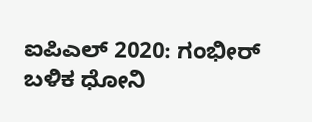ಐಪಿಎಲ್ 2020: ಗಂಭೀರ್ ಬಳಿಕ ಧೋನಿ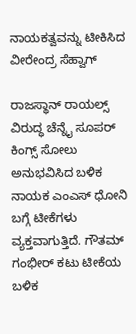ನಾಯಕತ್ವವನ್ನು ಟೀಕಿಸಿದ ವೀರೇಂದ್ರ ಸೆಹ್ವಾಗ್

ರಾಜಸ್ಥಾನ್ ರಾಯಲ್ಸ್ ವಿರುದ್ಧ ಚೆನ್ನೈ ಸೂಪರ್ ಕಿಂಗ್ಸ್ ಸೋಲು ಅನುಭವಿಸಿದ ಬಳಿಕ ನಾಯಕ ಎಂಎಸ್ ಧೋನಿ ಬಗ್ಗೆ ಟೀಕೆಗಳು ವ್ಯಕ್ತವಾಗುತ್ತಿದೆ. ಗೌತಮ್ ಗಂಭೀರ್ ಕಟು ಟೀಕೆಯ ಬಳಿಕ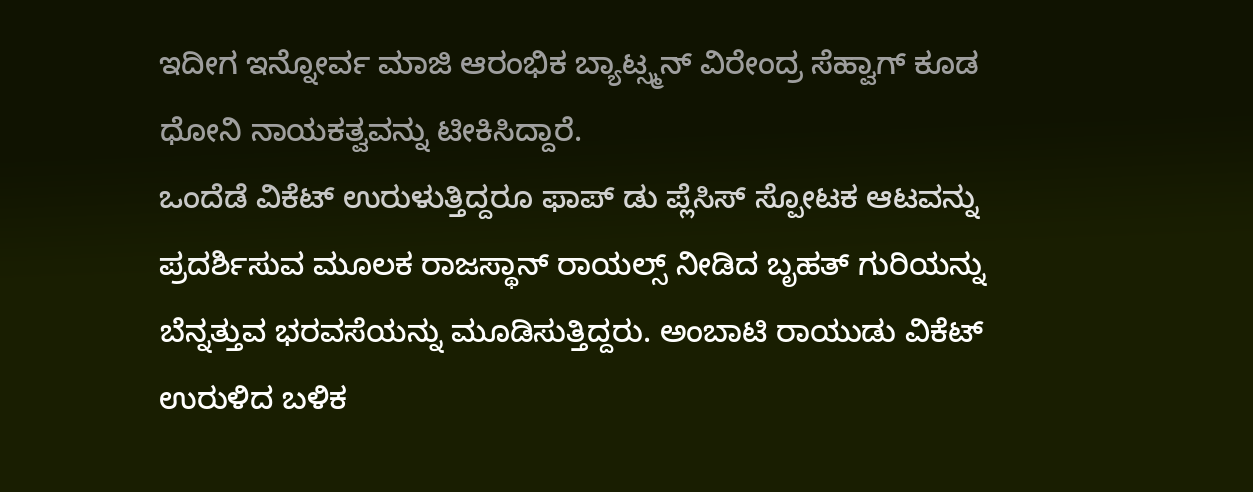ಇದೀಗ ಇನ್ನೋರ್ವ ಮಾಜಿ ಆರಂಭಿಕ ಬ್ಯಾಟ್ಸ್ಮನ್ ವಿರೇಂದ್ರ ಸೆಹ್ವಾಗ್ ಕೂಡ ಧೋನಿ ನಾಯಕತ್ವವನ್ನು ಟೀಕಿಸಿದ್ದಾರೆ.
ಒಂದೆಡೆ ವಿಕೆಟ್ ಉರುಳುತ್ತಿದ್ದರೂ ಫಾಪ್ ಡು ಪ್ಲೆಸಿಸ್ ಸ್ಪೋಟಕ ಆಟವನ್ನು ಪ್ರದರ್ಶಿಸುವ ಮೂಲಕ ರಾಜಸ್ಥಾನ್ ರಾಯಲ್ಸ್ ನೀಡಿದ ಬೃಹತ್ ಗುರಿಯನ್ನು ಬೆನ್ನತ್ತುವ ಭರವಸೆಯನ್ನು ಮೂಡಿಸುತ್ತಿದ್ದರು. ಅಂಬಾಟಿ ರಾಯುಡು ವಿಕೆಟ್ ಉರುಳಿದ ಬಳಿಕ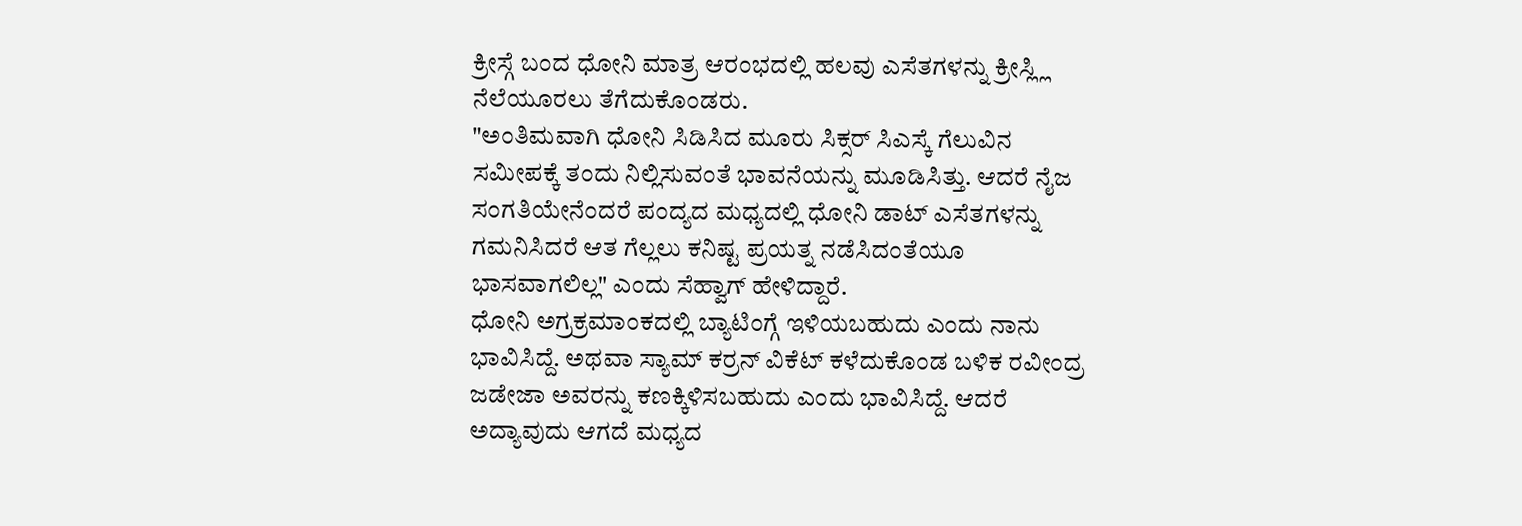ಕ್ರೀಸ್ಗೆ ಬಂದ ಧೋನಿ ಮಾತ್ರ ಆರಂಭದಲ್ಲಿ ಹಲವು ಎಸೆತಗಳನ್ನು ಕ್ರೀಸ್ಲ್ಲಿ ನೆಲೆಯೂರಲು ತೆಗೆದುಕೊಂಡರು.
"ಅಂತಿಮವಾಗಿ ಧೋನಿ ಸಿಡಿಸಿದ ಮೂರು ಸಿಕ್ಸರ್ ಸಿಎಸ್ಕೆ ಗೆಲುವಿನ ಸಮೀಪಕ್ಕೆ ತಂದು ನಿಲ್ಲಿಸುವಂತೆ ಭಾವನೆಯನ್ನು ಮೂಡಿಸಿತ್ತು. ಆದರೆ ನೈಜ ಸಂಗತಿಯೇನೆಂದರೆ ಪಂದ್ಯದ ಮಧ್ಯದಲ್ಲಿ ಧೋನಿ ಡಾಟ್ ಎಸೆತಗಳನ್ನು ಗಮನಿಸಿದರೆ ಆತ ಗೆಲ್ಲಲು ಕನಿಷ್ಟ ಪ್ರಯತ್ನ ನಡೆಸಿದಂತೆಯೂ ಭಾಸವಾಗಲಿಲ್ಲ" ಎಂದು ಸೆಹ್ವಾಗ್ ಹೇಳಿದ್ದಾರೆ.
ಧೋನಿ ಅಗ್ರಕ್ರಮಾಂಕದಲ್ಲಿ ಬ್ಯಾಟಿಂಗ್ಗೆ ಇಳಿಯಬಹುದು ಎಂದು ನಾನು ಭಾವಿಸಿದ್ದೆ. ಅಥವಾ ಸ್ಯಾಮ್ ಕರ್ರನ್ ವಿಕೆಟ್ ಕಳೆದುಕೊಂಡ ಬಳಿಕ ರವೀಂದ್ರ ಜಡೇಜಾ ಅವರನ್ನು ಕಣಕ್ಕಿಳಿಸಬಹುದು ಎಂದು ಭಾವಿಸಿದ್ದೆ. ಆದರೆ ಅದ್ಯಾವುದು ಆಗದೆ ಮಧ್ಯದ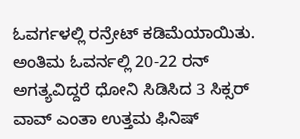ಓವರ್ಗಳಲ್ಲಿ ರನ್ರೇಟ್ ಕಡಿಮೆಯಾಯಿತು. ಅಂತಿಮ ಓವರ್ನಲ್ಲಿ 20-22 ರನ್ ಅಗತ್ಯವಿದ್ದರೆ ಧೋನಿ ಸಿಡಿಸಿದ 3 ಸಿಕ್ಸರ್ ವಾವ್ ಎಂತಾ ಉತ್ತಮ ಫಿನಿಷ್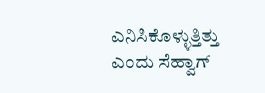ಎನಿಸಿಕೊಳ್ಳುತ್ತಿತ್ತು ಎಂದು ಸೆಹ್ವಾಗ್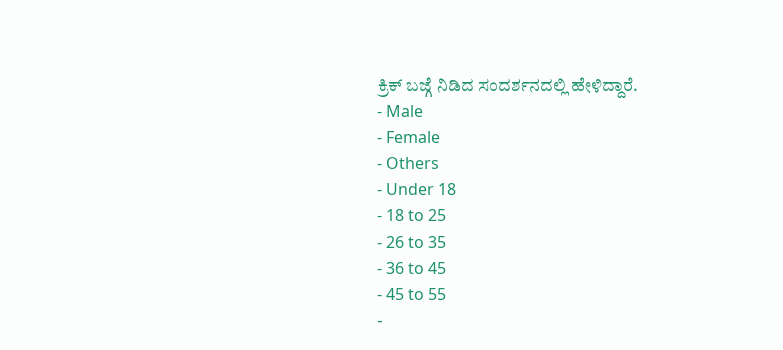ಕ್ರಿಕ್ ಬಜ್ಗೆ ನಿಡಿದ ಸಂದರ್ಶನದಲ್ಲಿ ಹೇಳಿದ್ದಾರೆ.
- Male
- Female
- Others
- Under 18
- 18 to 25
- 26 to 35
- 36 to 45
- 45 to 55
-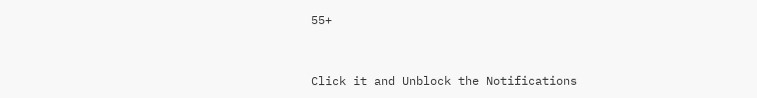55+


Click it and Unblock the Notifications